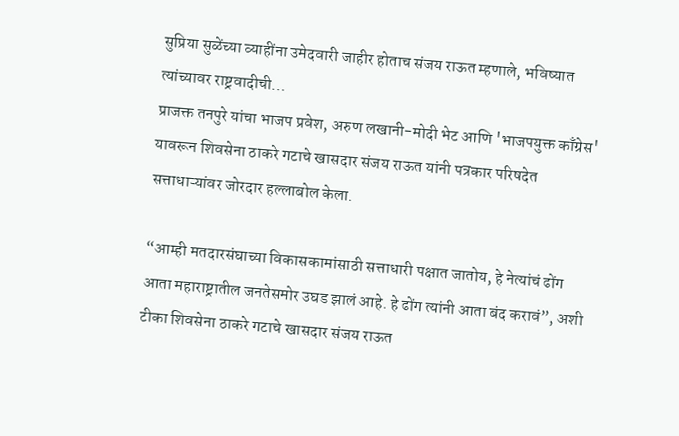सुप्रिया सुळेंच्या व्याहींना उमेदवारी जाहीर होताच संजय राऊत म्हणाले, भविष्यात त्यांच्यावर राष्ट्रवादीची…
प्राजक्त तनपुरे यांचा भाजप प्रवेश, अरुण लखानी-मोदी भेट आणि 'भाजपयुक्त काँग्रेस' यावरून शिवसेना ठाकरे गटाचे खासदार संजय राऊत यांनी पत्रकार परिषदेत सत्ताधाऱ्यांवर जोरदार हल्लाबोल केला.

“आम्ही मतदारसंघाच्या विकासकामांसाठी सत्ताधारी पक्षात जातोय, हे नेत्यांचं ढोंग आता महाराष्ट्रातील जनतेसमोर उघड झालं आहे. हे ढोंग त्यांनी आता बंद करावं”, अशी टीका शिवसेना ठाकरे गटाचे खासदार संजय राऊत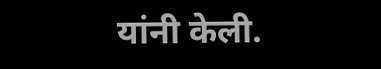यांनी केली.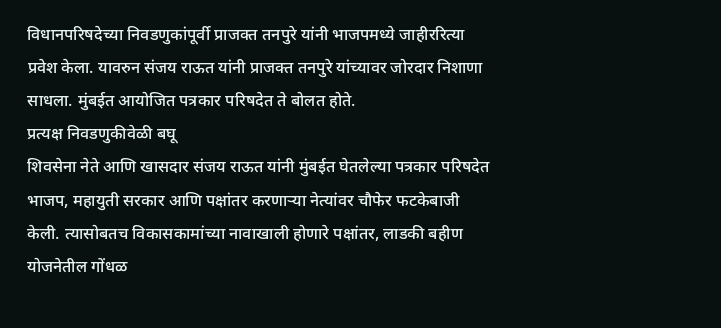विधानपरिषदेच्या निवडणुकांपूर्वी प्राजक्त तनपुरे यांनी भाजपमध्ये जाहीररित्या प्रवेश केला. यावरुन संजय राऊत यांनी प्राजक्त तनपुरे यांच्यावर जोरदार निशाणा साधला. मुंबईत आयोजित पत्रकार परिषदेत ते बोलत होते.
प्रत्यक्ष निवडणुकीवेळी बघू
शिवसेना नेते आणि खासदार संजय राऊत यांनी मुंबईत घेतलेल्या पत्रकार परिषदेत भाजप, महायुती सरकार आणि पक्षांतर करणाऱ्या नेत्यांवर चौफेर फटकेबाजी केली. त्यासोबतच विकासकामांच्या नावाखाली होणारे पक्षांतर, लाडकी बहीण योजनेतील गोंधळ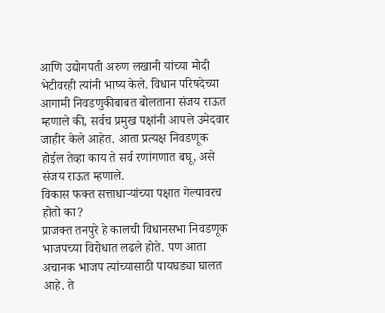आणि उद्योगपती अरुण लखानी यांच्या मोदी भेटीवरही त्यांनी भाष्य केले. विधान परिषदेच्या आगामी निवडणुकीबाबत बोलताना संजय राऊत म्हणाले की, सर्वच प्रमुख पक्षांनी आपले उमेदवार जाहीर केले आहेत. आता प्रत्यक्ष निवडणूक होईल तेव्हा काय ते सर्व रणांगणात बघू, असे संजय राऊत म्हणाले.
विकास फक्त सत्ताधाऱ्यांच्या पक्षात गेल्यावरच होतो का?
प्राजक्त तनपुरे हे कालची विधानसभा निवडणूक भाजपच्या विरोधात लढले होते. पण आता अचानक भाजप त्यांच्यासाठी पायघड्या घालत आहे. ते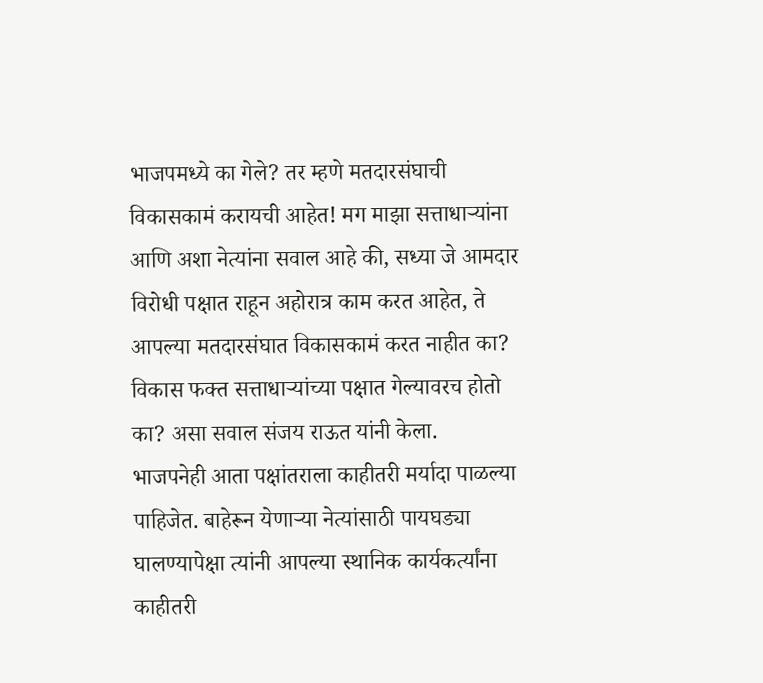भाजपमध्ये का गेले? तर म्हणे मतदारसंघाची विकासकामं करायची आहेत! मग माझा सत्ताधाऱ्यांना आणि अशा नेत्यांना सवाल आहे की, सध्या जे आमदार विरोधी पक्षात राहून अहोरात्र काम करत आहेत, ते आपल्या मतदारसंघात विकासकामं करत नाहीत का? विकास फक्त सत्ताधाऱ्यांच्या पक्षात गेल्यावरच होतो का? असा सवाल संजय राऊत यांनी केला.
भाजपनेही आता पक्षांतराला काहीतरी मर्यादा पाळल्या पाहिजेत. बाहेरून येणाऱ्या नेत्यांसाठी पायघड्या घालण्यापेक्षा त्यांनी आपल्या स्थानिक कार्यकर्त्यांना काहीतरी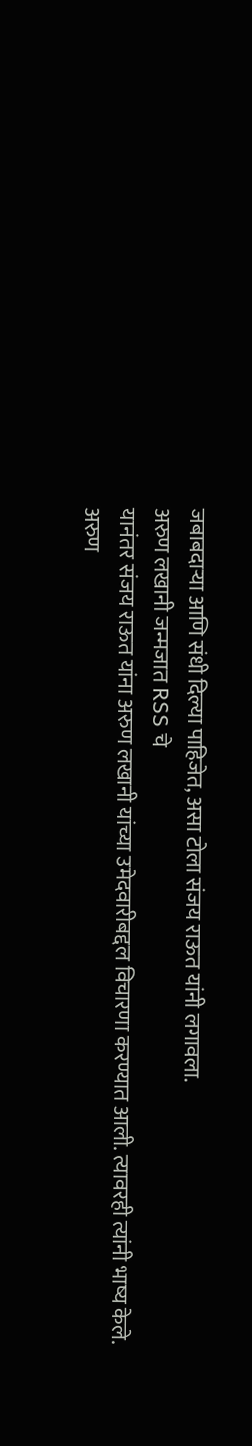जबाबदाऱ्या आणि संधी दिल्या पाहिजेत, असा टोला संजय राऊत यांनी लगावला.
अरुण लखानी जन्मजात RSS चे
यानंतर संजय राऊत यांना अरुण लखानी यांच्या उमेदवारीबद्दल विचारणा करण्यात आली. त्यावरही त्यांनी भाष्य केले. अरुण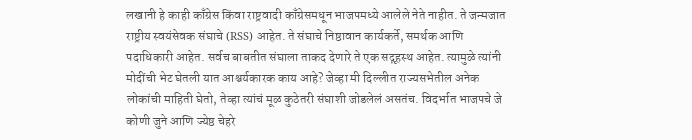लखानी हे काही काँग्रेस किंवा राष्ट्रवादी काँग्रेसमधून भाजपमध्ये आलेले नेते नाहीत. ते जन्मजात राष्ट्रीय स्वयंसेवक संघाचे (RSS) आहेत. ते संघाचे निष्ठावान कार्यकर्ते, समर्थक आणि पदाधिकारी आहेत. सर्वच बाबतीत संघाला ताकद देणारे ते एक सद्गृहस्थ आहेत. त्यामुळे त्यांनी मोदींची भेट घेतली यात आश्चर्यकारक काय आहे? जेव्हा मी दिल्लीत राज्यसभेतील अनेक लोकांची माहिती घेतो, तेव्हा त्यांचं मूळ कुठेतरी संघाशी जोडलेलं असतंच. विदर्भात भाजपचे जे कोणी जुने आणि ज्येष्ठ चेहरे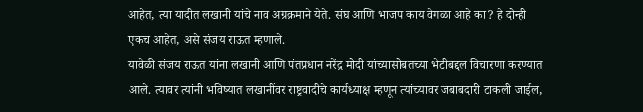आहेत, त्या यादीत लखानी यांचे नाव अग्रक्रमाने येते. संघ आणि भाजप काय वेगळा आहे का? हे दोन्ही एकच आहेत, असे संजय राऊत म्हणाले.
यावेळी संजय राऊत यांना लखानी आणि पंतप्रधान नरेंद्र मोदी यांच्यासोबतच्या भेटीबद्दल विचारणा करण्यात आले. त्यावर त्यांनी भविष्यात लखानींवर राष्ट्रवादीचे कार्यध्याक्ष म्हणून त्यांच्यावर जबाबदारी टाकली जाईल,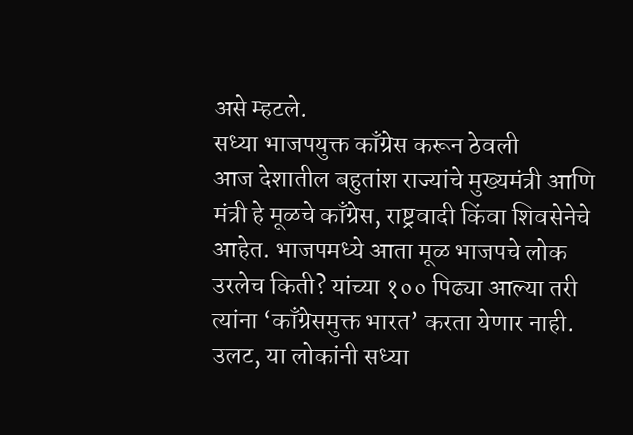असे म्हटले.
सध्या भाजपयुक्त काँग्रेस करून ठेवली
आज देशातील बहुतांश राज्यांचे मुख्यमंत्री आणि मंत्री हे मूळचे काँग्रेस, राष्ट्रवादी किंवा शिवसेनेचे आहेत. भाजपमध्ये आता मूळ भाजपचे लोक उरलेच किती? यांच्या १०० पिढ्या आल्या तरी त्यांना ‘काँग्रेसमुक्त भारत’ करता येणार नाही. उलट, या लोकांनी सध्या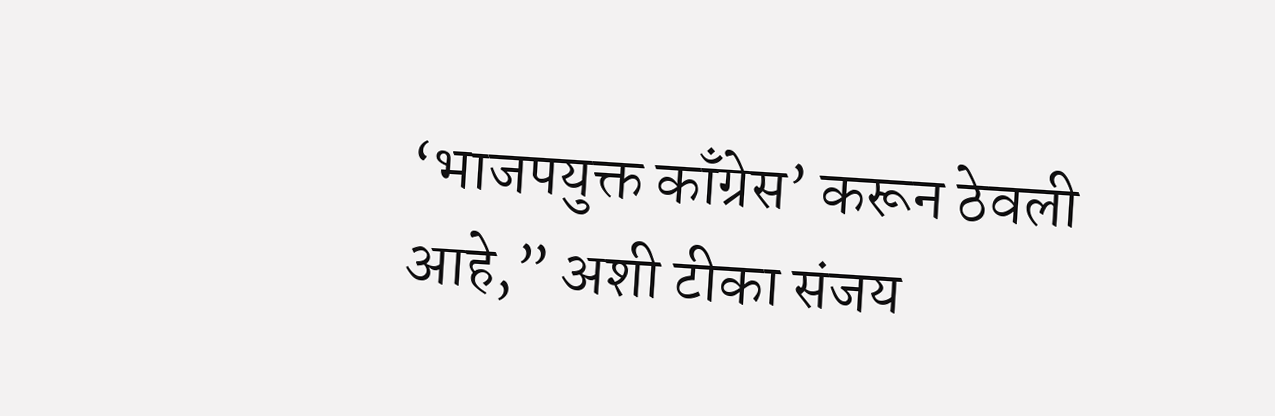‘भाजपयुक्त काँग्रेस’ करून ठेवली आहे,” अशी टीका संजय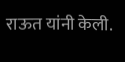राऊत यांनी केली.